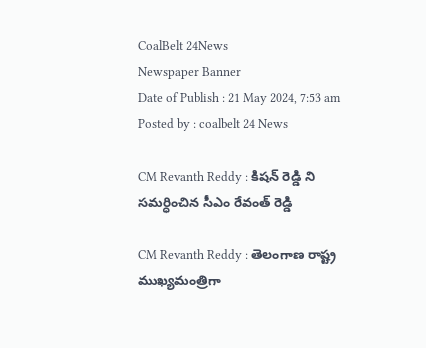CoalBelt 24News
Newspaper Banner
Date of Publish : 21 May 2024, 7:53 am Posted by : coalbelt 24 News

CM Revanth Reddy : కిషన్ రెడ్డి ని సమర్ధించిన సీఎం రేవంత్ రెడ్డి

CM Revanth Reddy : తెలంగాణ రాష్ట్ర ముఖ్యమంత్రిగా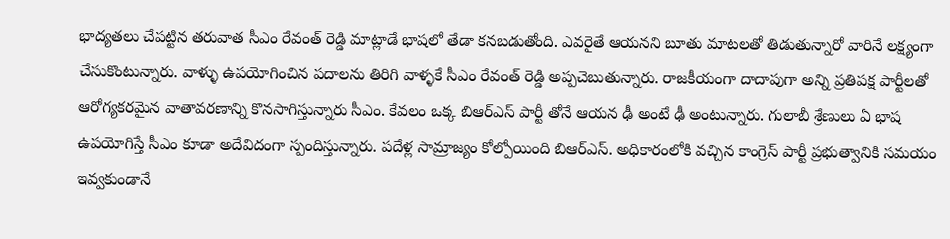భాద్యతలు చేపట్టిన తరువాత సీఎం రేవంత్ రెడ్డి మాట్లాడే భాషలో తేడా కనబడుతోంది. ఎవరైతే ఆయనని బూతు మాటలతో తిడుతున్నారో వారినే లక్ష్యంగా చేసుకొంటున్నారు. వాళ్ళు ఉపయోగించిన పదాలను తిరిగి వాళ్ళకే సీఎం రేవంత్ రెడ్డి అప్పచెబుతున్నారు. రాజకీయంగా దాదాపుగా అన్ని ప్రతిపక్ష పార్టీలతో ఆరోగ్యకరమైన వాతావరణాన్ని కొనసాగిస్తున్నారు సీఎం. కేవలం ఒక్క బిఆర్ఎస్ పార్టీ తోనే ఆయన ఢీ అంటే ఢీ అంటున్నారు. గులాబీ శ్రేణులు ఏ భాష ఉపయోగిస్తే సీఎం కూడా అదేవిదంగా స్పందిస్తున్నారు. పదేళ్ల సామ్రాజ్యం కోల్పోయింది బిఆర్ఎస్. అధికారంలోకి వచ్చిన కాంగ్రెస్ పార్టీ ప్రభుత్వానికి సమయం ఇవ్వకుండానే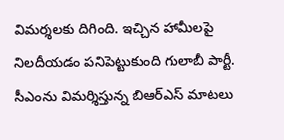విమర్శలకు దిగింది. ఇచ్చిన హామీలపై నిలదీయడం పనిపెట్టుకుంది గులాబీ పార్టీ. సీఎంను విమర్శిస్తున్న బిఆర్ఎస్ మాటలు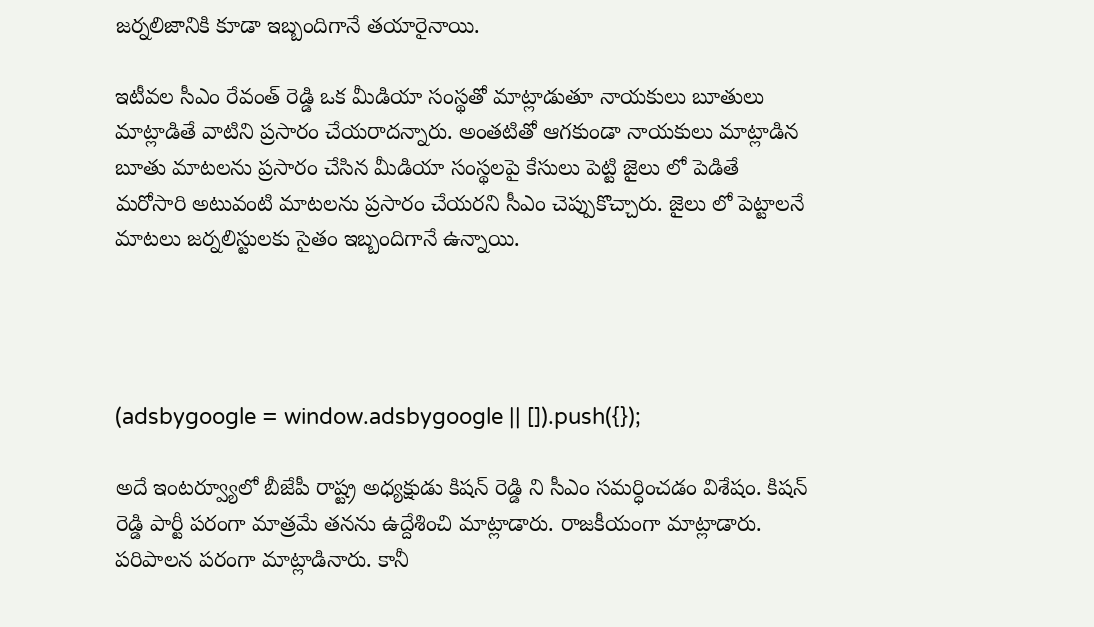జర్నలిజానికి కూడా ఇబ్బందిగానే తయారైనాయి.

ఇటీవల సీఎం రేవంత్ రెడ్డి ఒక మీడియా సంస్థతో మాట్లాడుతూ నాయకులు బూతులు మాట్లాడితే వాటిని ప్రసారం చేయరాదన్నారు. అంతటితో ఆగకుండా నాయకులు మాట్లాడిన బూతు మాటలను ప్రసారం చేసిన మీడియా సంస్థలపై కేసులు పెట్టి జైలు లో పెడితే మరోసారి అటువంటి మాటలను ప్రసారం చేయరని సీఎం చెప్పుకొచ్చారు. జైలు లో పెట్టాలనే మాటలు జర్నలిస్టులకు సైతం ఇబ్బందిగానే ఉన్నాయి.




(adsbygoogle = window.adsbygoogle || []).push({});

అదే ఇంటర్వ్యూలో బీజేపీ రాష్ట్ర అధ్యక్షుడు కిషన్ రెడ్డి ని సీఎం సమర్ధించడం విశేషం. కిషన్ రెడ్డి పార్టీ పరంగా మాత్రమే తనను ఉద్దేశించి మాట్లాడారు. రాజకీయంగా మాట్లాడారు. పరిపాలన పరంగా మాట్లాడినారు. కానీ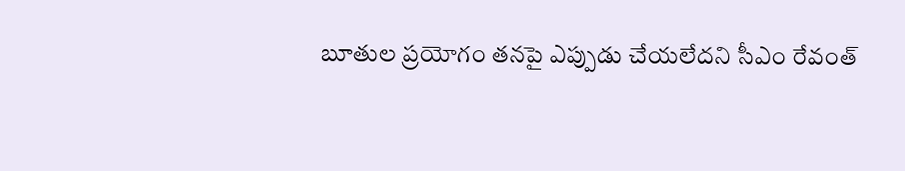బూతుల ప్రయోగం తనపై ఎప్పుడు చేయలేదని సీఎం రేవంత్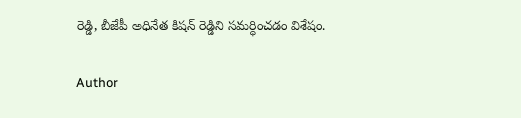రెడ్డి, బీజేపీ అధినేత కిషన్ రెడ్డిని సమర్ధించడం విశేషం.

Author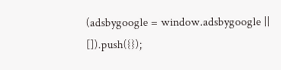(adsbygoogle = window.adsbygoogle || []).push({});